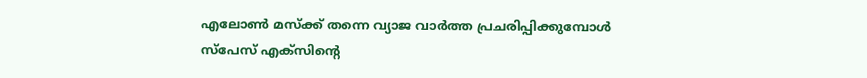എലോൺ മസ്ക്ക് തന്നെ വ്യാജ വാർത്ത പ്രചരിപ്പിക്കുമ്പോൾ
സ്പേസ് എക്സിന്റെ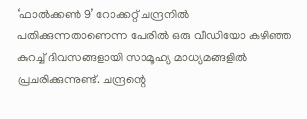‘ഫാൽക്കൺ 9’ റോക്കറ്റ് ചന്ദ്രനിൽ പതിക്കുന്നതാണെന്ന പേരിൽ ഒരു വീഡിയോ കഴിഞ്ഞ കുറച്ച് ദിവസങ്ങളായി സാമൂഹ്യ മാധ്യമങ്ങളിൽ പ്രചരിക്കുന്നുണ്ട്. ചന്ദ്രന്റെ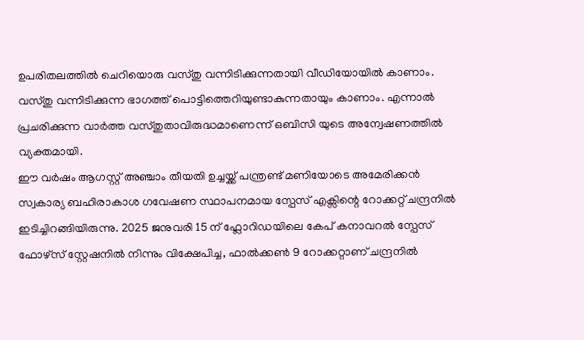ഉപരിതലത്തിൽ ചെറിയൊരു വസ്തു വന്നിടിക്കുന്നതായി വീഡിയോയിൽ കാണാം. വസ്തു വന്നിടിക്കുന്ന ഭാഗത്ത് പൊട്ടിത്തെറിയുണ്ടാകുന്നതായും കാണാം. എന്നാൽ പ്രചരിക്കുന്ന വാർത്ത വസ്തുതാവിരുദ്ധമാണെന്ന് ഒബിസി യുടെ അന്വേഷണത്തിൽ വ്യക്തമായി.
ഈ വർഷം ആഗസ്റ്റ് അഞ്ചാം തീയതി ഉച്ചയ്ക്ക് പന്ത്രണ്ട് മണിയോടെ അമേരിക്കൻ സ്വകാര്യ ബഹിരാകാശ ഗവേഷണ സ്ഥാപനമായ സ്പേസ് എക്സിന്റെ റോക്കറ്റ് ചന്ദ്രനിൽ ഇടിച്ചിറങ്ങിയിരുന്നു. 2025 ജനുവരി 15 ന് ഫ്ലോറിഡയിലെ കേപ് കനാവറൽ സ്പേസ് ഫോഴ്സ് സ്റ്റേഷനിൽ നിന്നും വിക്ഷേപിച്ച, ഫാൽക്കൺ 9 റോക്കറ്റാണ് ചന്ദ്രനിൽ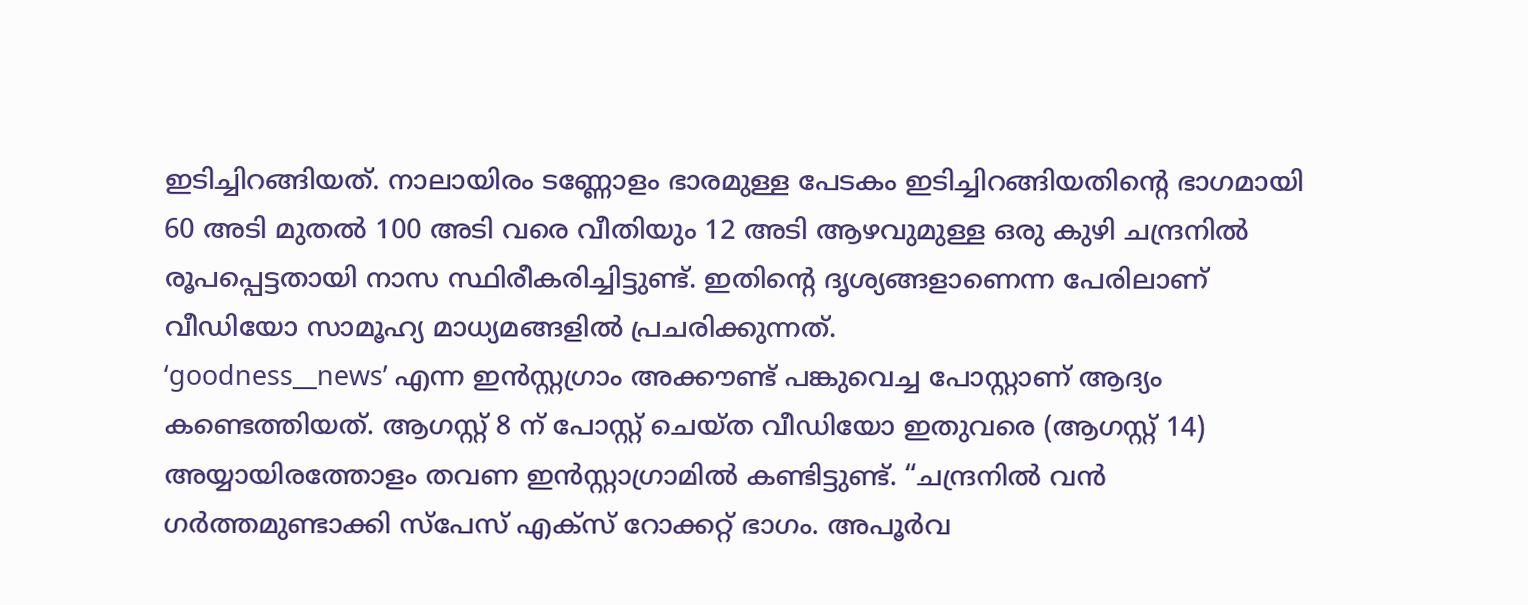ഇടിച്ചിറങ്ങിയത്. നാലായിരം ടണ്ണോളം ഭാരമുള്ള പേടകം ഇടിച്ചിറങ്ങിയതിന്റെ ഭാഗമായി 60 അടി മുതൽ 100 അടി വരെ വീതിയും 12 അടി ആഴവുമുള്ള ഒരു കുഴി ചന്ദ്രനിൽ രൂപപ്പെട്ടതായി നാസ സ്ഥിരീകരിച്ചിട്ടുണ്ട്. ഇതിന്റെ ദൃശ്യങ്ങളാണെന്ന പേരിലാണ് വീഡിയോ സാമൂഹ്യ മാധ്യമങ്ങളിൽ പ്രചരിക്കുന്നത്.
‘goodness__news’ എന്ന ഇൻസ്റ്റഗ്രാം അക്കൗണ്ട് പങ്കുവെച്ച പോസ്റ്റാണ് ആദ്യം കണ്ടെത്തിയത്. ആഗസ്റ്റ് 8 ന് പോസ്റ്റ് ചെയ്ത വീഡിയോ ഇതുവരെ (ആഗസ്റ്റ് 14) അയ്യായിരത്തോളം തവണ ഇൻസ്റ്റാഗ്രാമിൽ കണ്ടിട്ടുണ്ട്. “ചന്ദ്രനിൽ വൻ ഗർത്തമുണ്ടാക്കി സ്പേസ് എക്സ് റോക്കറ്റ് ഭാഗം. അപൂർവ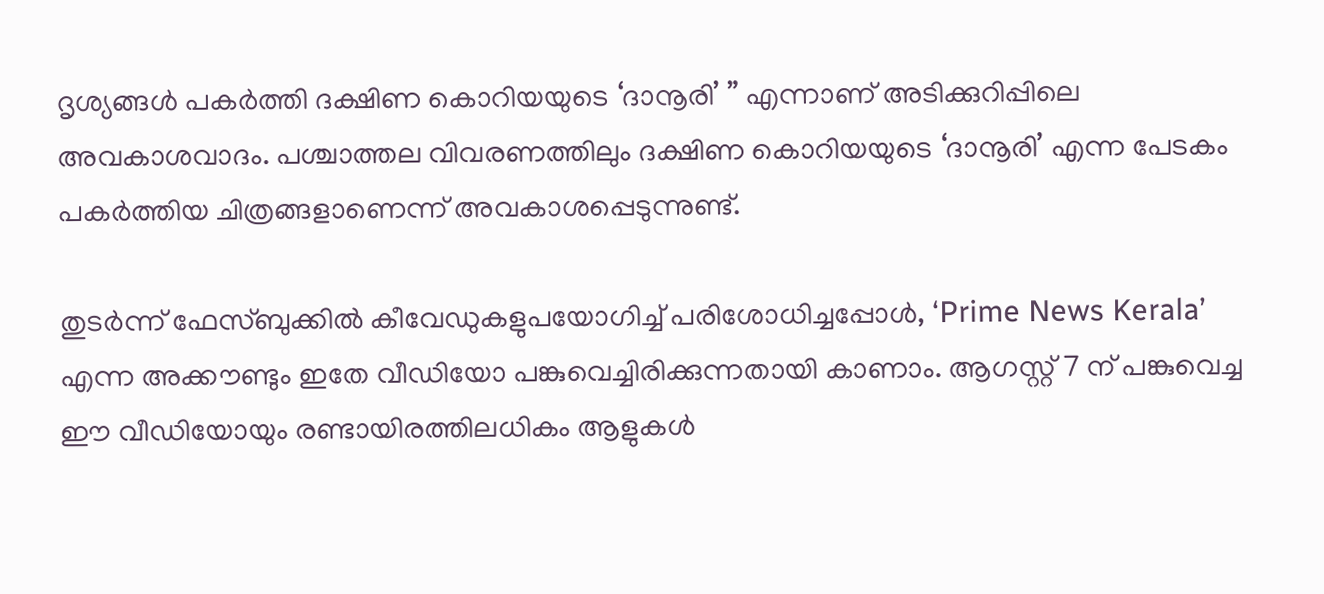ദൃശ്യങ്ങൾ പകർത്തി ദക്ഷിണ കൊറിയയുടെ ‘ദാനൂരി’ ” എന്നാണ് അടിക്കുറിപ്പിലെ അവകാശവാദം. പശ്ചാത്തല വിവരണത്തിലും ദക്ഷിണ കൊറിയയുടെ ‘ദാനൂരി’ എന്ന പേടകം പകർത്തിയ ചിത്രങ്ങളാണെന്ന് അവകാശപ്പെടുന്നുണ്ട്.

തുടർന്ന് ഫേസ്ബുക്കിൽ കീവേഡുകളുപയോഗിച്ച് പരിശോധിച്ചപ്പോൾ, ‘Prime News Kerala’ എന്ന അക്കൗണ്ടും ഇതേ വീഡിയോ പങ്കുവെച്ചിരിക്കുന്നതായി കാണാം. ആഗസ്റ്റ് 7 ന് പങ്കുവെച്ച ഈ വീഡിയോയും രണ്ടായിരത്തിലധികം ആളുകൾ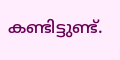കണ്ടിട്ടുണ്ട്.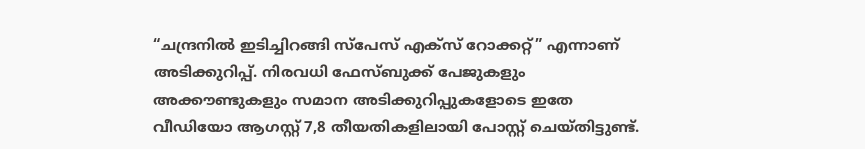“ചന്ദ്രനിൽ ഇടിച്ചിറങ്ങി സ്പേസ് എക്സ് റോക്കറ്റ്” എന്നാണ് അടിക്കുറിപ്പ്. നിരവധി ഫേസ്ബുക്ക് പേജുകളും അക്കൗണ്ടുകളും സമാന അടിക്കുറിപ്പുകളോടെ ഇതേ വീഡിയോ ആഗസ്റ്റ് 7,8 തീയതികളിലായി പോസ്റ്റ് ചെയ്തിട്ടുണ്ട്.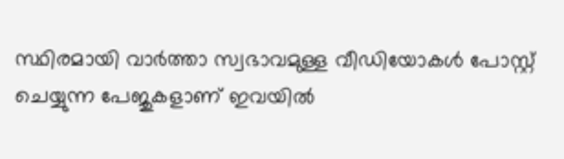സ്ഥിരമായി വാർത്താ സ്വഭാവമുള്ള വീഡിയോകൾ പോസ്റ്റ് ചെയ്യുന്ന പേജുകളാണ് ഇവയിൽ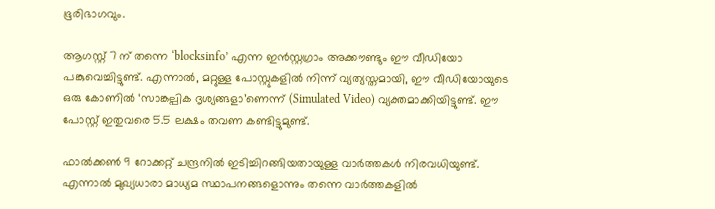ഭൂരിഭാഗവും.

ആഗസ്റ്റ് 7 ന് തന്നെ ‘blocksinfo’ എന്ന ഇൻസ്റ്റഗ്രാം അക്കൗണ്ടും ഈ വീഡിയോ പങ്കുവെച്ചിട്ടുണ്ട്. എന്നാൽ, മറ്റുള്ള പോസ്റ്റുകളിൽ നിന്ന് വ്യത്യസ്തമായി, ഈ വീഡിയോയുടെ ഒരു കോണിൽ ‘സാങ്കല്പിക ദൃശ്യങ്ങളാ’ണെന്ന് (Simulated Video) വ്യക്തമാക്കിയിട്ടുണ്ട്. ഈ പോസ്റ്റ് ഇതുവരെ 5.5 ലക്ഷം തവണ കണ്ടിട്ടുമുണ്ട്.

ഫാൽക്കൺ 9 റോക്കറ്റ് ചന്ദ്രനിൽ ഇടിച്ചിറങ്ങിയതായുള്ള വാർത്തകൾ നിരവധിയുണ്ട്. എന്നാൽ മുഖ്യധാരാ മാധ്യമ സ്ഥാപനങ്ങളൊന്നും തന്നെ വാർത്തകളിൽ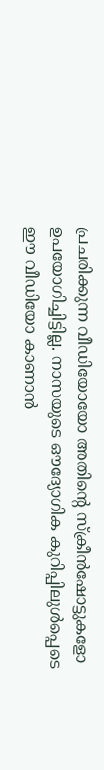പ്രചരിക്കുന്ന വീഡിയോയോ അതിന്റെ സ്ക്രീൻഷോട്ടുകളോ ഉപയോഗിച്ചിട്ടില്ല. നാസയുടെ ഔദ്യോഗിക കുറിപ്പിലുൾപ്പെടെ ഈ വീഡിയോ കാണാൻ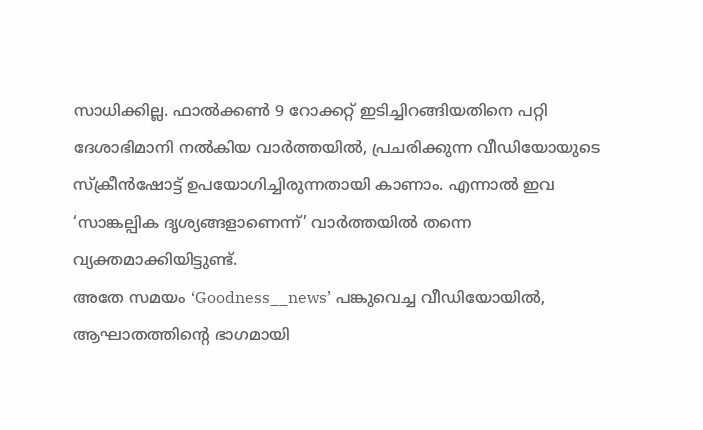സാധിക്കില്ല. ഫാൽക്കൺ 9 റോക്കറ്റ് ഇടിച്ചിറങ്ങിയതിനെ പറ്റി ദേശാഭിമാനി നൽകിയ വാർത്തയിൽ, പ്രചരിക്കുന്ന വീഡിയോയുടെ സ്ക്രീൻഷോട്ട് ഉപയോഗിച്ചിരുന്നതായി കാണാം. എന്നാൽ ഇവ ‘സാങ്കല്പിക ദൃശ്യങ്ങളാണെന്ന്’ വാർത്തയിൽ തന്നെ വ്യക്തമാക്കിയിട്ടുണ്ട്.
അതേ സമയം ‘Goodness__news’ പങ്കുവെച്ച വീഡിയോയിൽ, ആഘാതത്തിന്റെ ഭാഗമായി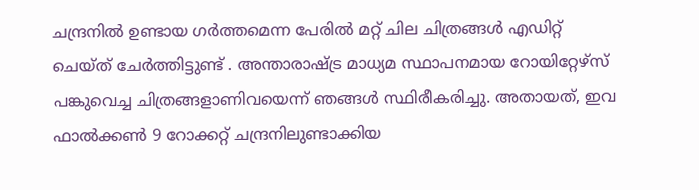ചന്ദ്രനിൽ ഉണ്ടായ ഗർത്തമെന്ന പേരിൽ മറ്റ് ചില ചിത്രങ്ങൾ എഡിറ്റ് ചെയ്ത് ചേർത്തിട്ടുണ്ട് . അന്താരാഷ്ട്ര മാധ്യമ സ്ഥാപനമായ റോയിറ്റേഴ്സ് പങ്കുവെച്ച ചിത്രങ്ങളാണിവയെന്ന് ഞങ്ങൾ സ്ഥിരീകരിച്ചു. അതായത്, ഇവ ഫാൽക്കൺ 9 റോക്കറ്റ് ചന്ദ്രനിലുണ്ടാക്കിയ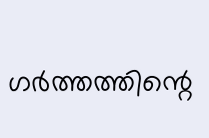ഗർത്തത്തിന്റെ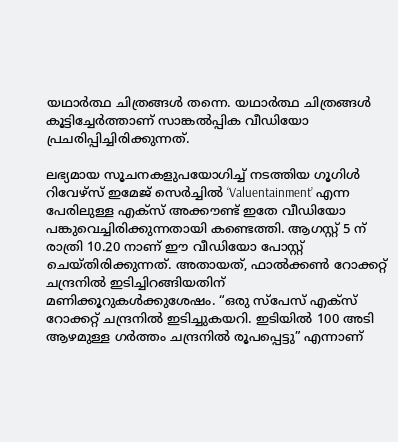യഥാർത്ഥ ചിത്രങ്ങൾ തന്നെ. യഥാർത്ഥ ചിത്രങ്ങൾ കൂട്ടിച്ചേർത്താണ് സാങ്കൽപ്പിക വീഡിയോ പ്രചരിപ്പിച്ചിരിക്കുന്നത്.

ലഭ്യമായ സൂചനകളുപയോഗിച്ച് നടത്തിയ ഗൂഗിൾ റിവേഴ്സ് ഇമേജ് സെർച്ചിൽ ‘Valuentainment’ എന്ന പേരിലുള്ള എക്സ് അക്കൗണ്ട് ഇതേ വീഡിയോ പങ്കുവെച്ചിരിക്കുന്നതായി കണ്ടെത്തി. ആഗസ്റ്റ് 5 ന് രാത്രി 10.20 നാണ് ഈ വീഡിയോ പോസ്റ്റ് ചെയ്തിരിക്കുന്നത്. അതായത്, ഫാൽക്കൺ റോക്കറ്റ് ചന്ദ്രനിൽ ഇടിച്ചിറങ്ങിയതിന് മണിക്കൂറുകൾക്കുശേഷം. “ഒരു സ്പേസ് എക്സ് റോക്കറ്റ് ചന്ദ്രനിൽ ഇടിച്ചുകയറി. ഇടിയിൽ 100 അടി ആഴമുള്ള ഗർത്തം ചന്ദ്രനിൽ രൂപപ്പെട്ടു” എന്നാണ്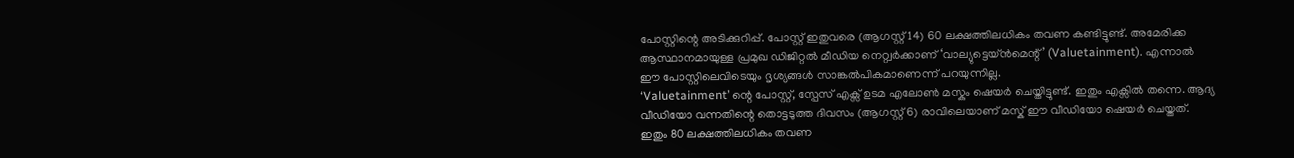പോസ്റ്റിന്റെ അടിക്കുറിപ്പ്. പോസ്റ്റ് ഇതുവരെ (ആഗസ്റ്റ് 14) 60 ലക്ഷത്തിലധികം തവണ കണ്ടിട്ടുണ്ട്. അമേരിക്ക ആസ്ഥാനമായുള്ള പ്രമുഖ ഡിജിറ്റൽ മീഡിയ നെറ്റ്വർക്കാണ് ‘വാല്യുട്ടെയ്ൻമെന്റ്’ (Valuetainment). എന്നാൽ ഈ പോസ്റ്റിലെവിടെയും ദൃശ്യങ്ങൾ സാങ്കൽപികമാണെന്ന് പറയുന്നില്ല.
‘Valuetainment’ ന്റെ പോസ്റ്റ്, സ്പേസ് എക്സ് ഉടമ എലോൺ മസ്കും ഷെയർ ചെയ്തിട്ടുണ്ട്. ഇതും എക്സിൽ തന്നെ. ആദ്യ വീഡിയോ വന്നതിന്റെ തൊട്ടടുത്ത ദിവസം (ആഗസ്റ്റ് 6) രാവിലെയാണ് മസ്ക് ഈ വീഡിയോ ഷെയർ ചെയ്തത്. ഇതും 80 ലക്ഷത്തിലധികം തവണ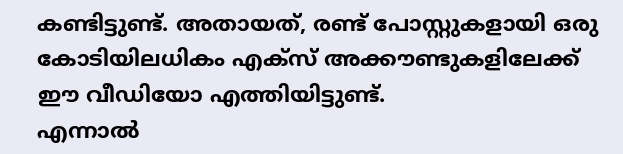കണ്ടിട്ടുണ്ട്. അതായത്, രണ്ട് പോസ്റ്റുകളായി ഒരു കോടിയിലധികം എക്സ് അക്കൗണ്ടുകളിലേക്ക് ഈ വീഡിയോ എത്തിയിട്ടുണ്ട്.
എന്നാൽ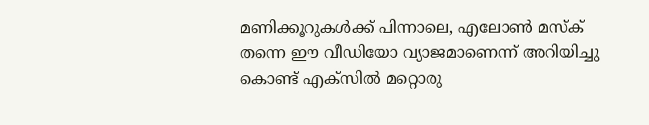മണിക്കൂറുകൾക്ക് പിന്നാലെ, എലോൺ മസ്ക് തന്നെ ഈ വീഡിയോ വ്യാജമാണെന്ന് അറിയിച്ചു കൊണ്ട് എക്സിൽ മറ്റൊരു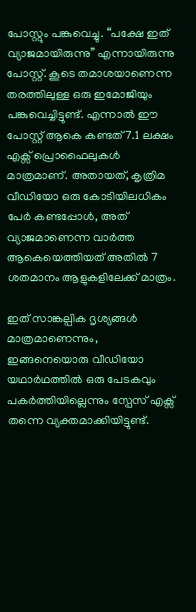പോസ്റ്റും പങ്കുവെച്ചു. “പക്ഷേ ഇത് വ്യാജമായിരുന്നു” എന്നായിരുന്നു പോസ്റ്റ്. കൂടെ തമാശയാണെന്ന തരത്തിലുള്ള ഒരു ഇമോജിയും പങ്കുവെച്ചിട്ടുണ്ട്. എന്നാൽ ഈ പോസ്റ്റ് ആകെ കണ്ടത് 7.1 ലക്ഷം എക്സ് പ്രൊഫൈലുകൾ മാത്രമാണ്. അതായത്, കൃത്രിമ വീഡിയോ ഒരു കോടിയിലധികം പേർ കണ്ടപ്പോൾ, അത് വ്യാജമാണെന്ന വാർത്ത ആകെയെത്തിയത് അതിൽ 7 ശതമാനം ആളുകളിലേക്ക് മാത്രം.

ഇത് സാങ്കല്പിക ദൃശ്യങ്ങൾ മാത്രമാണെന്നും, ഇങ്ങനെയൊരു വീഡിയോ യഥാർഥത്തിൽ ഒരു പേടകവും പകർത്തിയില്ലെന്നും സ്പേസ് എക്സ് തന്നെ വ്യക്തമാക്കിയിട്ടുണ്ട്.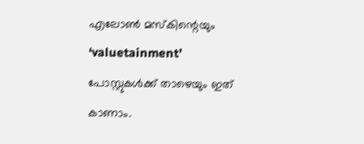എലോൺ മസ്കിന്റെയും ‘valuetainment’ പോസ്റ്റുകൾക്ക് താഴെയും ഇത് കാണാം.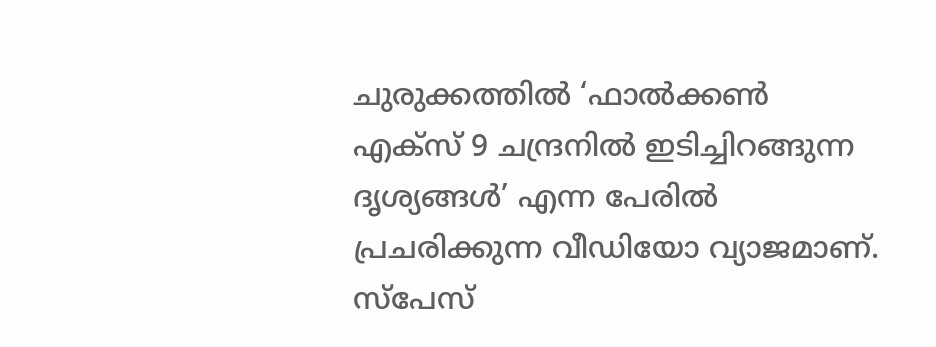ചുരുക്കത്തിൽ ‘ഫാൽക്കൺ എക്സ് 9 ചന്ദ്രനിൽ ഇടിച്ചിറങ്ങുന്ന ദൃശ്യങ്ങൾ’ എന്ന പേരിൽ പ്രചരിക്കുന്ന വീഡിയോ വ്യാജമാണ്. സ്പേസ്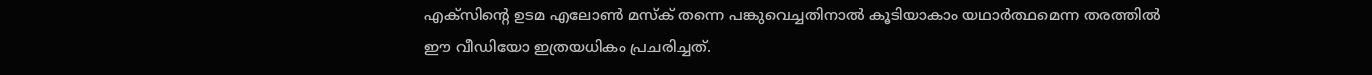എക്സിന്റെ ഉടമ എലോൺ മസ്ക് തന്നെ പങ്കുവെച്ചതിനാൽ കൂടിയാകാം യഥാർത്ഥമെന്ന തരത്തിൽ ഈ വീഡിയോ ഇത്രയധികം പ്രചരിച്ചത്.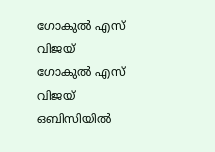ഗോകുൽ എസ് വിജയ്
ഗോകുൽ എസ് വിജയ് ഒബിസിയിൽ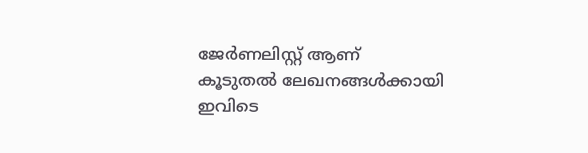ജേർണലിസ്റ്റ് ആണ്
കൂടുതൽ ലേഖനങ്ങൾക്കായി ഇവിടെ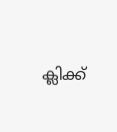ക്ലിക്ക്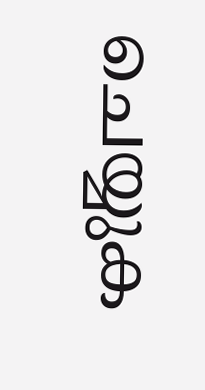ചെയ്യുക